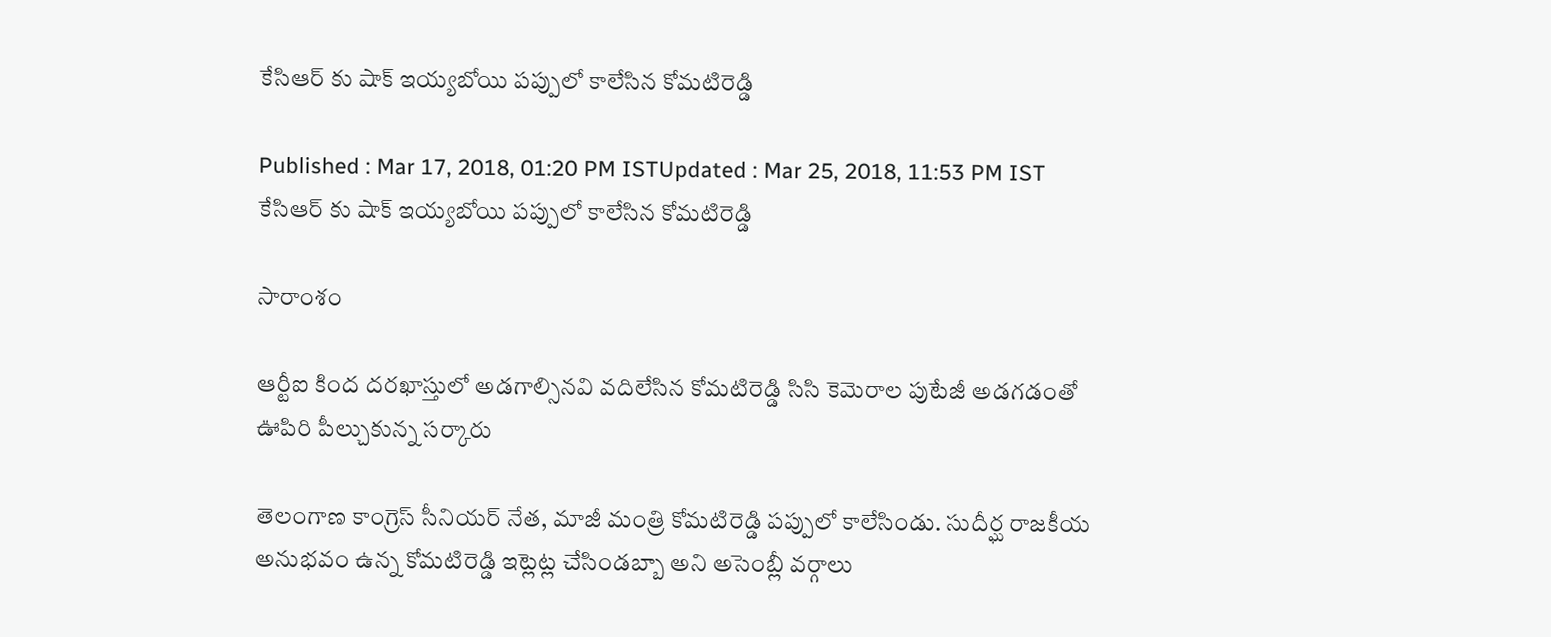కేసిఆర్ కు షాక్ ఇయ్యబోయి పప్పులో కాలేసిన కోమటిరెడ్డి

Published : Mar 17, 2018, 01:20 PM ISTUpdated : Mar 25, 2018, 11:53 PM IST
కేసిఆర్ కు షాక్ ఇయ్యబోయి పప్పులో కాలేసిన కోమటిరెడ్డి

సారాంశం

ఆర్టీఐ కింద దరఖాస్తులో అడగాల్సినవి వదిలేసిన కోమటిరెడ్డి సిసి కెమెరాల పుటేజీ అడగడంతో ఊపిరి పీల్చుకున్న సర్కారు

తెలంగాణ కాంగ్రెస్ సీనియర్ నేత, మాజీ మంత్రి కోమటిరెడ్డి పప్పులో కాలేసిండు. సుదీర్ఘ రాజకీయ అనుభవం ఉన్న కోమటిరెడ్డి ఇట్లెట్ల చేసిండబ్బా అని అసెంబ్లీ వర్గాలు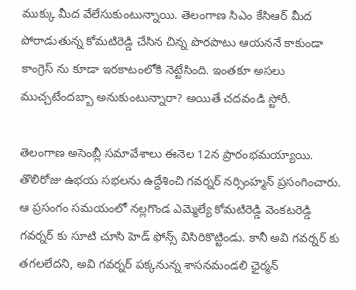ముక్కు మీద వేలేసుకుంటున్నాయి. తెలంగాణ సిఎం కేసిఆర్ మీద పోరాడుతున్న కోమటిరెడ్డి చేసిన చిన్న పొరపాటు ఆయననే కాకుండా కాంగ్రెస్ ను కూడా ఇరకాటంలోకి నెట్టేసింది. ఇంతకూ అసలు ముచ్చటేందబ్బా అనుకుంటున్నారా? అయితే చదవండి స్టోరీ.

తెలంగాణ అసెంబ్లీ సమావేశాలు ఈనెల 12న ప్రారంభమయ్యాయి. తొలిరోజు ఉభయ సభలను ఉద్దేశించి గవర్నర్ నర్సింహ్మన్ ప్రసంగించారు. ఆ ప్రసంగం సమయంలో నల్లగొండ ఎమ్మెల్యే కోమటిరెడ్డి వెంకటరెడ్డి గవర్నర్ కు సూటి చూసి హెడ్ ఫోన్స్ విసిరికొట్టిండు. కానీ అవి గవర్నర్ కు తగలలేదని, అవి గవర్నర్ పక్కనున్న శాసనమండలి ఛైర్మన్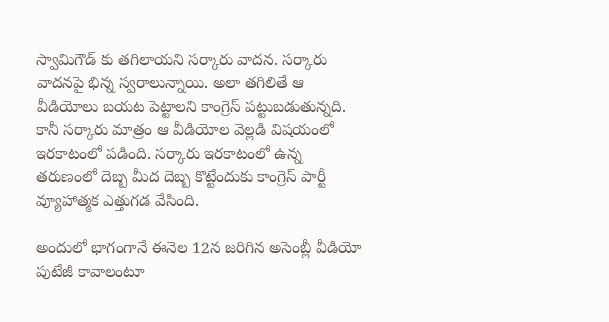స్వామిగౌడ్ కు తగిలాయని సర్కారు వాదన. సర్కారు వాదనపై భిన్న స్వరాలున్నాయి. అలా తగిలితే ఆ వీడియోలు బయట పెట్టాలని కాంగ్రెస్ పట్టుబడుతున్నది. కానీ సర్కారు మాత్రం ఆ వీడియోల వెల్లడి విషయంలో ఇరకాటంలో పడింది. సర్కారు ఇరకాటంలో ఉన్న తరుణంలో దెబ్బ మీద దెబ్బ కొట్టేందుకు కాంగ్రెస్ పార్టీ వ్యూహాత్మక ఎత్తుగడ వేసింది.

అందులో భాగంగానే ఈనెల 12న జరిగిన అసెంబ్లీ వీడియో పుటేజీ కావాలంటూ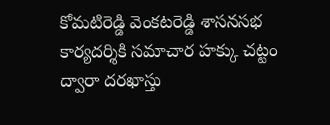కోమటిరెడ్డి వెంకటరెడ్డి శాసనసభ కార్యదర్శికి సమాచార హక్కు చట్టం ద్వారా దరఖాస్తు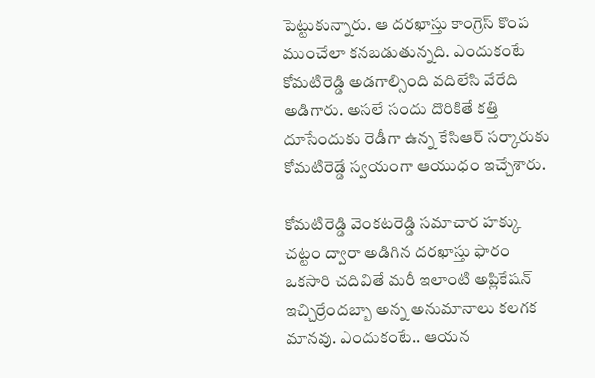పెట్టుకున్నారు. ఆ దరఖాస్తు కాంగ్రెస్ కొంప ముంచేలా కనబడుతున్నది. ఎందుకంటే కోమటిరెడ్డి అడగాల్సింది వదిలేసి వేరేది అడిగారు. అసలే సందు దొరికితే కత్తి దూసేందుకు రెడీగా ఉన్న కేసిఆర్ సర్కారుకు కోమటిరెడ్డే స్వయంగా ఆయుధం ఇచ్చేశారు.

కోమటిరెడ్డి వెంకటరెడ్డి సమాచార హక్కు చట్టం ద్వారా అడిగిన దరఖాస్తు ఫారం ఒకసారి చదివితే మరీ ఇలాంటి అప్లికేషన్ ఇచ్చిర్రేందబ్బా అన్న అనుమానాలు కలగక మానవు. ఎందుకంటే.. ఆయన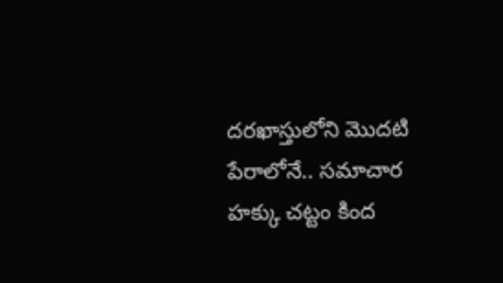దరఖాస్తులోని మొదటి పేరాలోనే.. సమాచార హక్కు చట్టం కింద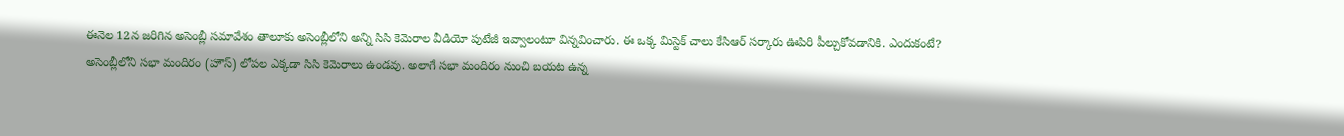ఈనెల 12న జరిగిన అసెంబ్లీ సమావేశం తాలూకు అసెంబ్లీలోని అన్ని సిసి కెమెరాల వీడియో పుటేజీ ఇవ్వాలంటూ విన్నవించారు. ఈ ఒక్క మిస్టెక్ చాలు కేసిఆర్ సర్కారు ఊపిరి పీల్చుకోవడానికి. ఎందుకంటే? అసెంబ్లీలోని సభా మందిరం (హౌస్) లోపల ఎక్కడా సిసి కెమెరాలు ఉండవు. అలాగే సభా మందిరం నుంచి బయట ఉన్న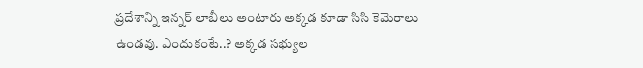ప్రదేశాన్ని ఇన్నర్ లాబీలు అంటారు అక్కడ కూడా సిసి కెమెరాలు ఉండవు. ఎందుకంటే..? అక్కడ సభ్యుల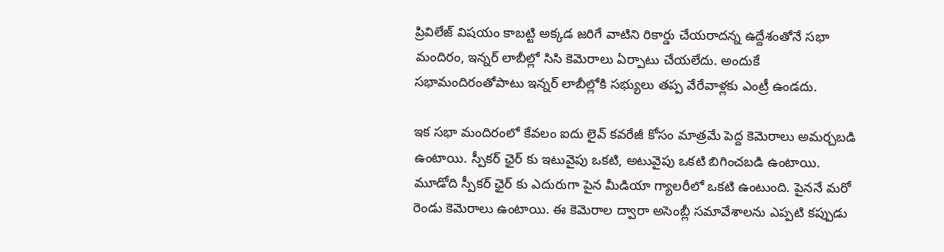ప్రివిలేజ్ విషయం కాబట్టి అక్కడ జరిగే వాటిని రికార్డు చేయరాదన్న ఉద్దేశంతోనే సభా మందిరం, ఇన్నర్ లాబీల్లో సిసి కెమెరాలు ఏర్పాటు చేయలేదు. అందుకే సభామందిరంతోపాటు ఇన్నర్ లాబీల్లోకి సభ్యులు తప్ప వేరేవాళ్లకు ఎంట్రీ ఉండదు.

ఇక సభా మందిరంలో కేవలం ఐదు లైవ్ కవరేజీ కోసం మాత్రమే పెద్ద కెమెరాలు అమర్చబడి ఉంటాయి. స్పీకర్ ఛైర్ కు ఇటువైపు ఒకటి, అటువైపు ఒకటి బిగించబడి ఉంటాయి. మూడోది స్పీకర్ ఛైర్ కు ఎదురుగా పైన మీడియా గ్యాలరీలో ఒకటి ఉంటుంది. పైననే మరో రెండు కెమెరాలు ఉంటాయి. ఈ కెమెరాల ద్వారా అసెంబ్లీ సమావేశాలను ఎప్పటి కప్పుడు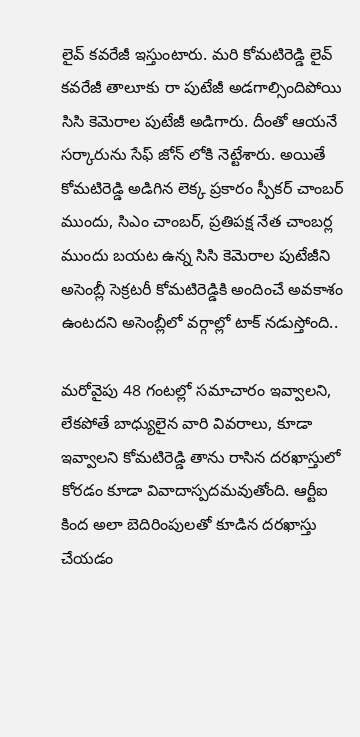లైవ్ కవరేజీ ఇస్తుంటారు. మరి కోమటిరెడ్డి లైవ్ కవరేజీ తాలూకు రా పుటేజీ అడగాల్సిందిపోయి సిసి కెమెరాల పుటేజీ అడిగారు. దీంతో ఆయనే సర్కారును సేఫ్ జోన్ లోకి నెట్టేశారు. అయితే కోమటిరెడ్డి అడిగిన లెక్క ప్రకారం స్పీకర్ చాంబర్ ముందు, సిఎం చాంబర్, ప్రతిపక్ష నేత చాంబర్ల ముందు బయట ఉన్న సిసి కెమెరాల పుటేజీని అసెంబ్లీ సెక్రటరీ కోమటిరెడ్డికి అందించే అవకాశం ఉంటదని అసెంబ్లీలో వర్గాల్లో టాక్ నడుస్తోంది..

మరోవైపు 48 గంటల్లో సమాచారం ఇవ్వాలని, లేకపోతే బాధ్యులైన వారి వివరాలు, కూడా ఇవ్వాలని కోమటిరెడ్డి తాను రాసిన దరఖాస్తులో కోరడం కూడా వివాదాస్పదమవుతోంది. ఆర్టీఐ కింద అలా బెదిరింపులతో కూడిన దరఖాస్తు చేయడం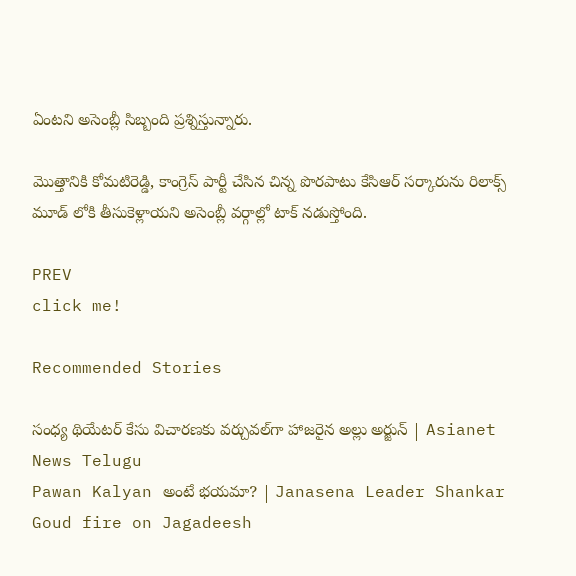ఏంటని అసెంబ్లీ సిబ్బంది ప్రశ్నిస్తున్నారు.

మొత్తానికి కోమటిరెడ్డి, కాంగ్రెస్ పార్టీ చేసిన చిన్న పొరపాటు కేసిఆర్ సర్కారును రిలాక్స్ మూడ్ లోకి తీసుకెళ్లాయని అసెంబ్లీ వర్గాల్లో టాక్ నడుస్తోంది.

PREV
click me!

Recommended Stories

సంధ్య థియేటర్ కేసు విచారణకు వర్చువల్‌గా హాజరైన అల్లు అర్జున్ | Asianet News Telugu
Pawan Kalyan అంటే భయమా? | Janasena Leader Shankar Goud fire on Jagadeesh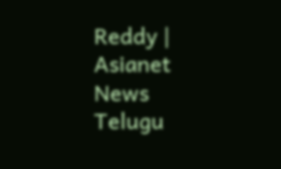Reddy | Asianet News Telugu